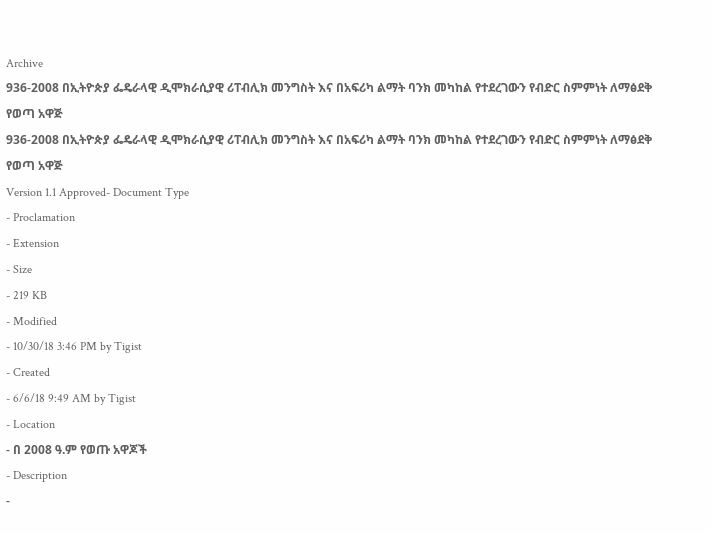Archive
936-2008 በኢትዮጵያ ፌዴራላዊ ዲሞክራሲያዊ ሪፐብሊክ መንግስት እና በአፍሪካ ልማት ባንክ መካከል የተደረገውን የብድር ስምምነት ለማፅደቅ የወጣ አዋጅ
936-2008 በኢትዮጵያ ፌዴራላዊ ዲሞክራሲያዊ ሪፐብሊክ መንግስት እና በአፍሪካ ልማት ባንክ መካከል የተደረገውን የብድር ስምምነት ለማፅደቅ የወጣ አዋጅ
Version 1.1 Approved- Document Type
- Proclamation
- Extension
- Size
- 219 KB
- Modified
- 10/30/18 3:46 PM by Tigist
- Created
- 6/6/18 9:49 AM by Tigist
- Location
- በ 2008 ዓ.ም የወጡ አዋጆች
- Description
-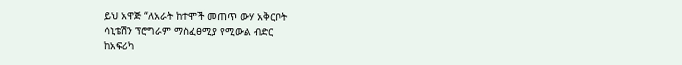ይህ አዋጅ “ለአራት ከተሞች መጠጥ ውሃ አቅርቦት
ሳኒቴሽን ፕሮግራም ማስፈፀሚያ የሚውል ብድር
ከአፍሪካ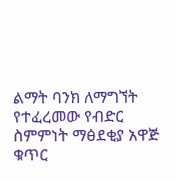ልማት ባንክ ለማግኘት የተፈረመው የብድር
ስምምነት ማፅደቂያ አዋጅ ቁጥር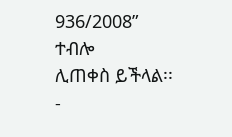936/2008” ተብሎ
ሊጠቀስ ይችላል፡፡
-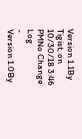Version 1.1By Tigist, on 10/30/18 3:46 PMNo Change Log
-
Version 1.0By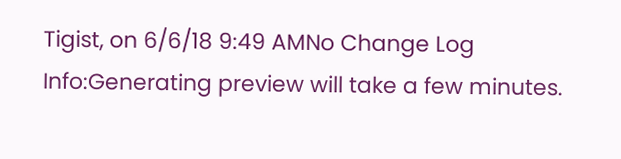Tigist, on 6/6/18 9:49 AMNo Change Log
Info:Generating preview will take a few minutes.